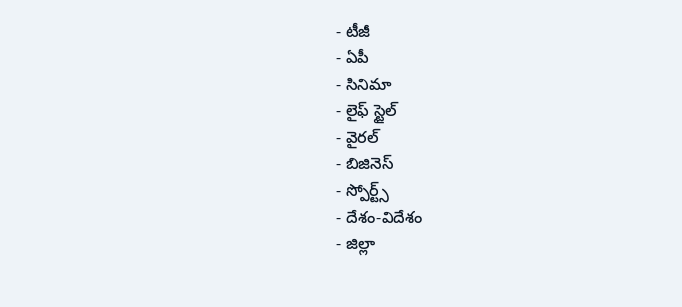- టీజీ
- ఏపీ
- సినిమా
- లైఫ్ స్టైల్
- వైరల్
- బిజినెస్
- స్పోర్ట్స్
- దేశం-విదేశం
- జిల్లా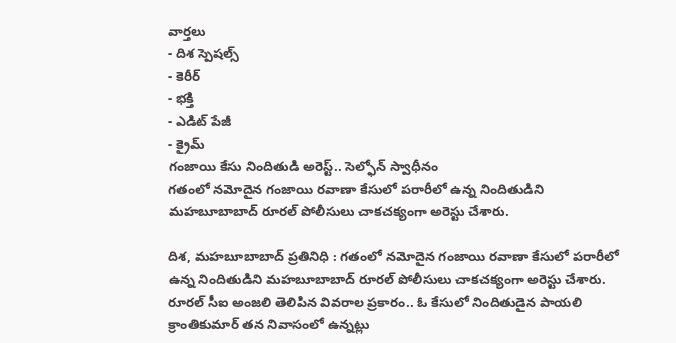వార్తలు
- దిశ స్పెషల్స్
- కెరీర్
- భక్తి
- ఎడిట్ పేజీ
- క్రైమ్
గంజాయి కేసు నిందితుడి అరెస్ట్.. సెల్ఫోన్ స్వాధీనం
గతంలో నమోదైన గంజాయి రవాణా కేసులో పరారీలో ఉన్న నిందితుడిని మహబూబాబాద్ రూరల్ పోలీసులు చాకచక్యంగా అరెస్టు చేశారు.

దిశ, మహబూబాబాద్ ప్రతినిధి : గతంలో నమోదైన గంజాయి రవాణా కేసులో పరారీలో ఉన్న నిందితుడిని మహబూబాబాద్ రూరల్ పోలీసులు చాకచక్యంగా అరెస్టు చేశారు. రూరల్ సీఐ అంజలి తెలిపిన వివరాల ప్రకారం.. ఓ కేసులో నిందితుడైన పాయలి క్రాంతికుమార్ తన నివాసంలో ఉన్నట్లు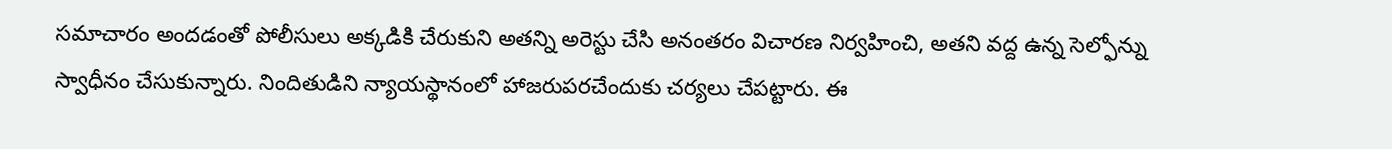సమాచారం అందడంతో పోలీసులు అక్కడికి చేరుకుని అతన్ని అరెస్టు చేసి అనంతరం విచారణ నిర్వహించి, అతని వద్ద ఉన్న సెల్ఫోన్ను స్వాధీనం చేసుకున్నారు. నిందితుడిని న్యాయస్థానంలో హాజరుపరచేందుకు చర్యలు చేపట్టారు. ఈ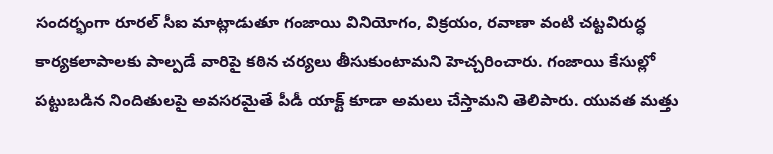సందర్భంగా రూరల్ సీఐ మాట్లాడుతూ గంజాయి వినియోగం, విక్రయం, రవాణా వంటి చట్టవిరుద్ధ కార్యకలాపాలకు పాల్పడే వారిపై కఠిన చర్యలు తీసుకుంటామని హెచ్చరించారు. గంజాయి కేసుల్లో పట్టుబడిన నిందితులపై అవసరమైతే పీడీ యాక్ట్ కూడా అమలు చేస్తామని తెలిపారు. యువత మత్తు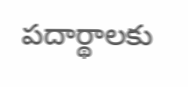పదార్థాలకు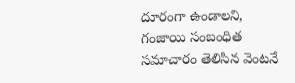దూరంగా ఉండాలని, గంజాయి సంబంధిత సమాచారం తెలిసిన వెంటనే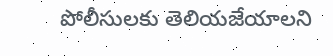పోలీసులకు తెలియజేయాలని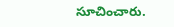సూచించారు.